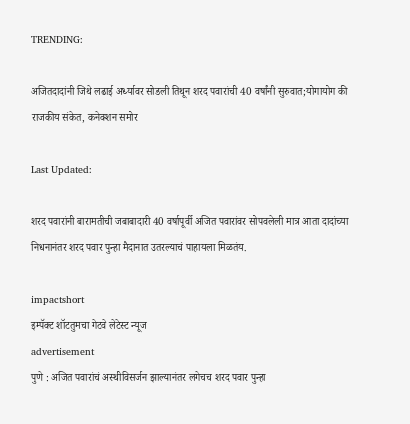TRENDING:

अजितदादांनी जिथे लढाई अर्ध्यावर सोडली तिथून शरद पवारांची 40 वर्षांनी सुरुवात;योगायोग की राजकीय संकेत, कनेक्शन समोर

Last Updated:

शरद पवारांनी बारामतीची जबाबादारी 40 वर्षापूर्वी अजित पवारांवर सोपवलेली मात्र आता दादांच्या निधनानंतर शरद पवार पुन्हा मैदानात उतरल्याचं पाहायला मिळतंय.

impactshort
इम्पॅक्ट शॉटतुमचा गेटवे लेटेस्ट न्यूज
advertisement
पुणे : अजित पवारांचं अस्थीविसर्जन झाल्यानंतर लगेचच शरद पवार पुन्हा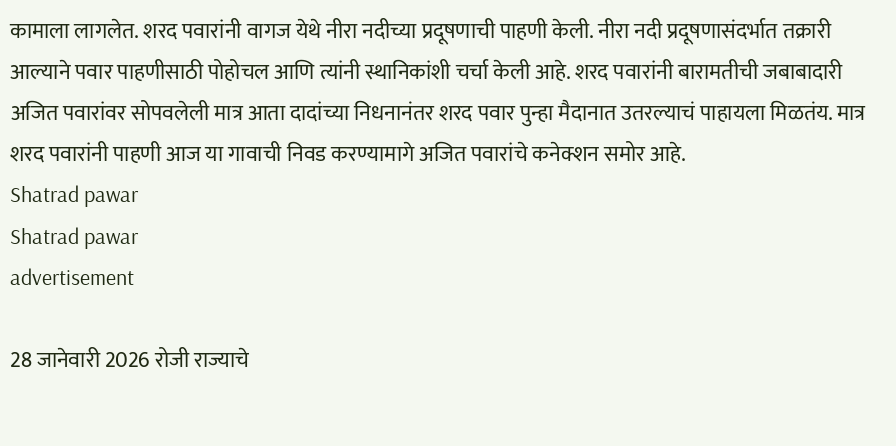कामाला लागलेत. शरद पवारांनी वागज येथे नीरा नदीच्या प्रदूषणाची पाहणी केली. नीरा नदी प्रदूषणासंदर्भात तक्रारी आल्याने पवार पाहणीसाठी पोहोचल आणि त्यांनी स्थानिकांशी चर्चा केली आहे. शरद पवारांनी बारामतीची जबाबादारी अजित पवारांवर सोपवलेली मात्र आता दादांच्या निधनानंतर शरद पवार पुन्हा मैदानात उतरल्याचं पाहायला मिळतंय. मात्र शरद पवारांनी पाहणी आज या गावाची निवड करण्यामागे अजित पवारांचे कनेक्शन समोर आहे.
Shatrad pawar
Shatrad pawar
advertisement

28 जानेवारी 2026 रोजी राज्याचे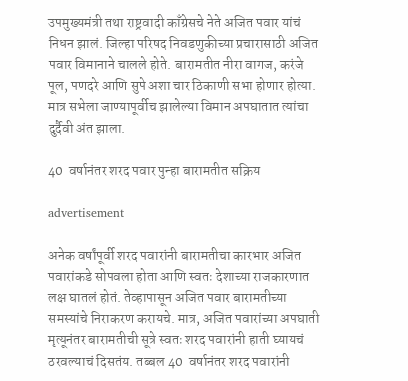उपमुख्यमंत्री तथा राष्ट्रवादी काँग्रेसचे नेते अजित पवार यांचं निधन झालं. जिल्हा परिषद निवडणुकीच्या प्रचारासाठी अजित पवार विमानाने चालले होते. बारामतीत नीरा वागज, करंजे पूल, पणदरे आणि सुपे अशा चार ठिकाणी सभा होणार होत्या. मात्र सभेला जाण्यापूर्वीच झालेल्या विमान अपघातात त्यांचा दुर्दैवी अंत झाला.

40  वर्षानंतर शरद पवार पुन्हा बारामतीत सक्रिय

advertisement

अनेक वर्षांपूर्वी शरद पवारांनी बारामतीचा कारभार अजित पवारांकडे सोपवला होता आणि स्वतः देशाच्या राजकारणात लक्ष घातलं होतं. तेव्हापासून अजित पवार बारामतीच्या समस्यांचे निराकरण करायचे. मात्र, अजित पवारांच्या अपघाती मृत्यूनंतर बारामतीची सूत्रे स्वतः शरद पवारांनी हाती घ्यायचं ठरवल्याचं दिसतंय. तब्बल 40  वर्षानंतर शरद पवारांनी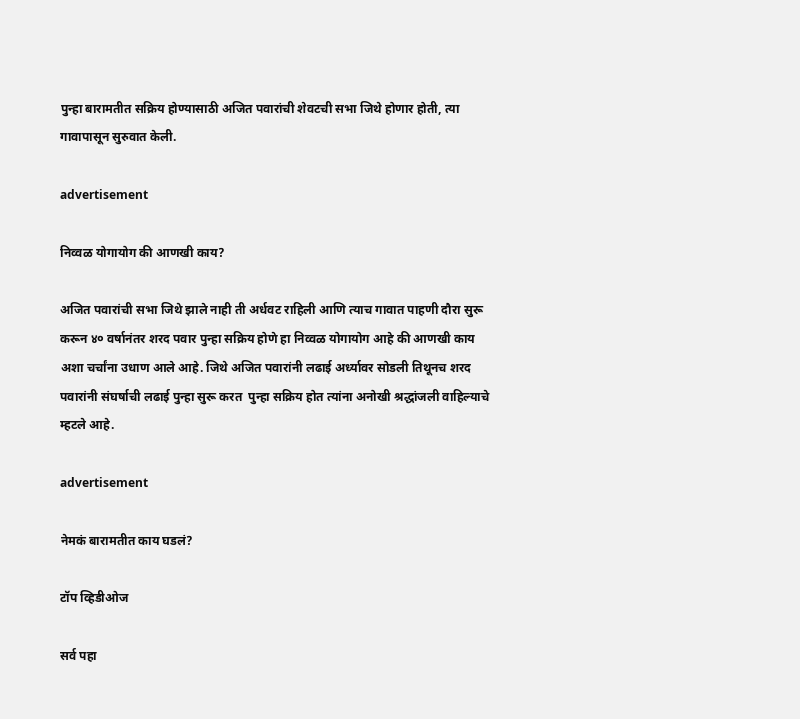पुन्हा बारामतीत सक्रिय होण्यासाठी अजित पवारांची शेवटची सभा जिथे होणार होती, त्या गावापासून सुरुवात केली.

advertisement

निव्वळ योगायोग की आणखी काय?

अजित पवारांची सभा जिथे झाले नाही ती अर्धवट राहिली आणि त्याच गावात पाहणी दौरा सुरू करून ४० वर्षानंतर शरद पवार पुन्हा सक्रिय होणे हा निव्वळ योगायोग आहे की आणखी काय अशा चर्चांना उधाण आले आहे. जिथे अजित पवारांनी लढाई अर्ध्यावर सोडली तिथूनच शरद पवारांनी संघर्षाची लढाई पुन्हा सुरू करत  पुन्हा सक्रिय होत त्यांना अनोखी श्रद्धांजली वाहिल्याचे म्हटले आहे.

advertisement

नेमकं बारामतीत काय घडलं?

टॉप व्हिडीओज

सर्व पहा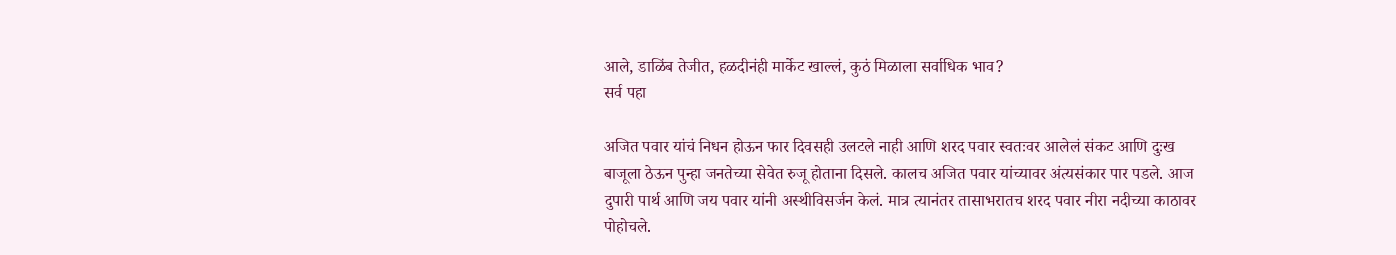आले, डाळिंब तेजीत, हळदीनंही मार्केट खाल्लं, कुठं मिळाला सर्वाधिक भाव?
सर्व पहा

अजित पवार यांचं निधन होऊन फार दिवसही उलटले नाही आणि शरद पवार स्वतःवर आलेलं संकट आणि दुःख बाजूला ठेऊन पुन्हा जनतेच्या सेवेत रुजू होताना दिसले. कालच अजित पवार यांच्यावर अंत्यसंकार पार पडले. आज दुपारी पार्थ आणि जय पवार यांनी अस्थीविसर्जन केलं. मात्र त्यानंतर तासाभरातच शरद पवार नीरा नदीच्या काठावर पोहोचले.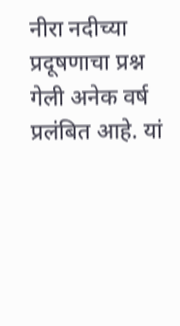नीरा नदीच्या प्रदूषणाचा प्रश्न गेली अनेक वर्ष प्रलंबित आहे. यां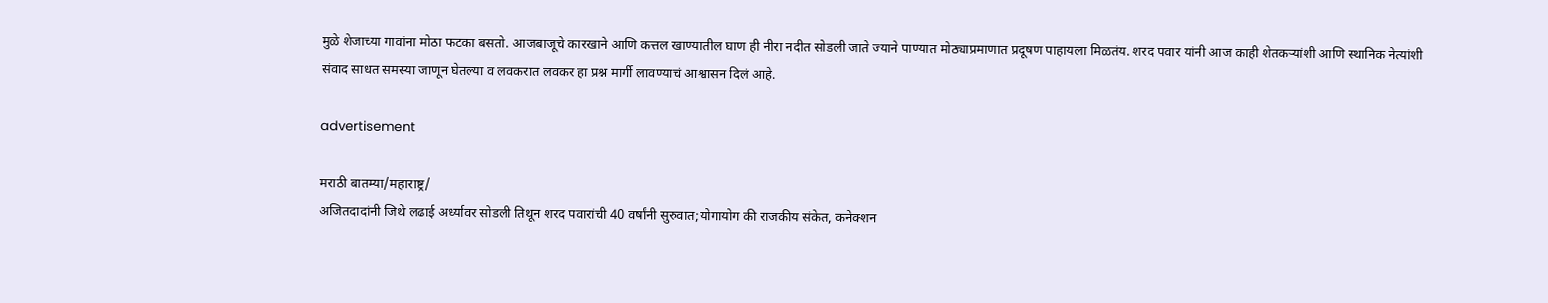मुळे शेजाच्या गावांना मोठा फटका बसतो. आजबाजूचे कारखाने आणि कत्तल खाण्यातील घाण ही नीरा नदीत सोडली जाते ज्याने पाण्यात मोठ्याप्रमाणात प्रदूषण पाहायला मिळतंय. शरद पवार यांनी आज काही शेतकऱ्यांशी आणि स्थानिक नेत्यांशी संवाद साधत समस्या जाणून घेतल्या व लवकरात लवकर हा प्रश्न मार्गी लावण्याचं आश्वासन दिलं आहे.

advertisement

मराठी बातम्या/महाराष्ट्र/
अजितदादांनी जिथे लढाई अर्ध्यावर सोडली तिथून शरद पवारांची 40 वर्षांनी सुरुवात;योगायोग की राजकीय संकेत, कनेक्शन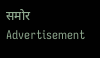समोर
Advertisement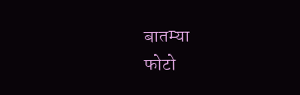बातम्या
फोटो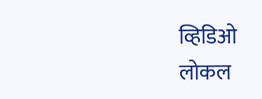व्हिडिओ
लोकल